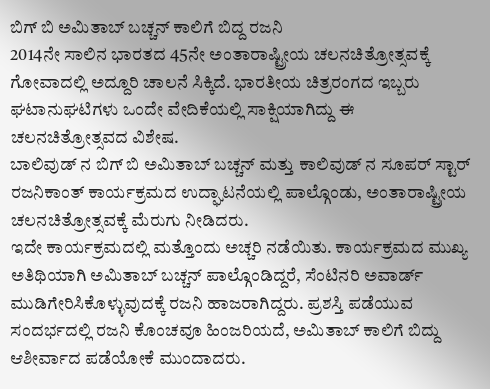ಬಿಗ್ ಬಿ ಅಮಿತಾಬ್ ಬಚ್ಚನ್ ಕಾಲಿಗೆ ಬಿದ್ದ ರಜನಿ
2014ನೇ ಸಾಲಿನ ಭಾರತದ 45ನೇ ಅಂತಾರಾಷ್ಟ್ರೀಯ ಚಲನಚಿತ್ರೋತ್ಸವಕ್ಕೆ ಗೋವಾದಲ್ಲಿ ಅದ್ದೂರಿ ಚಾಲನೆ ಸಿಕ್ಕಿದೆ. ಭಾರತೀಯ ಚಿತ್ರರಂಗದ ಇಬ್ಬರು ಘಟಾನುಘಟಿಗಳು ಒಂದೇ ವೇದಿಕೆಯಲ್ಲಿ ಸಾಕ್ಷಿಯಾಗಿದ್ದು ಈ ಚಲನಚಿತ್ರೋತ್ಸವದ ವಿಶೇಷ.
ಬಾಲಿವುಡ್ ನ ಬಿಗ್ ಬಿ ಅಮಿತಾಬ್ ಬಚ್ಚನ್ ಮತ್ತು ಕಾಲಿವುಡ್ ನ ಸೂಪರ್ ಸ್ಟಾರ್ ರಜನಿಕಾಂತ್ ಕಾರ್ಯಕ್ರಮದ ಉದ್ಘಾಟನೆಯಲ್ಲಿ ಪಾಲ್ಗೊಂಡು, ಅಂತಾರಾಷ್ಟ್ರೀಯ ಚಲನಚಿತ್ರೋತ್ಸವಕ್ಕೆ ಮೆರುಗು ನೀಡಿದರು.
ಇದೇ ಕಾರ್ಯಕ್ರಮದಲ್ಲಿ ಮತ್ತೊಂದು ಅಚ್ಚರಿ ನಡೆಯಿತು. ಕಾರ್ಯಕ್ರಮದ ಮುಖ್ಯ ಅತಿಥಿಯಾಗಿ ಅಮಿತಾಬ್ ಬಚ್ಚನ್ ಪಾಲ್ಗೊಂಡಿದ್ದರೆ, ಸೆಂಟಿನರಿ ಅವಾರ್ಡ್ ಮುಡಿಗೇರಿಸಿಕೊಳ್ಳುವುದಕ್ಕೆ ರಜನಿ ಹಾಜರಾಗಿದ್ದರು. ಪ್ರಶಸ್ತಿ ಪಡೆಯುವ ಸಂದರ್ಭದಲ್ಲಿ ರಜನಿ ಕೊಂಚವೂ ಹಿಂಜರಿಯದೆ, ಅಮಿತಾಬ್ ಕಾಲಿಗೆ ಬಿದ್ದು ಆಶೀರ್ವಾದ ಪಡೆಯೋಕೆ ಮುಂದಾದರು.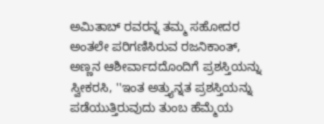ಅಮಿತಾಬ್ ರವರನ್ನ ತಮ್ಮ ಸಹೋದರ ಅಂತಲೇ ಪರಿಗಣಿಸಿರುವ ರಜನಿಕಾಂತ್, ಅಣ್ಣನ ಆಶೀರ್ವಾದದೊಂದಿಗೆ ಪ್ರಶಸ್ತಿಯನ್ನು ಸ್ವೀಕರಸಿ, ''ಇಂತ ಅತ್ತ್ಯುನ್ನತ ಪ್ರಶಸ್ತಿಯನ್ನು ಪಡೆಯುತ್ತಿರುವುದು ತುಂಬ ಹೆಮ್ಮೆಯ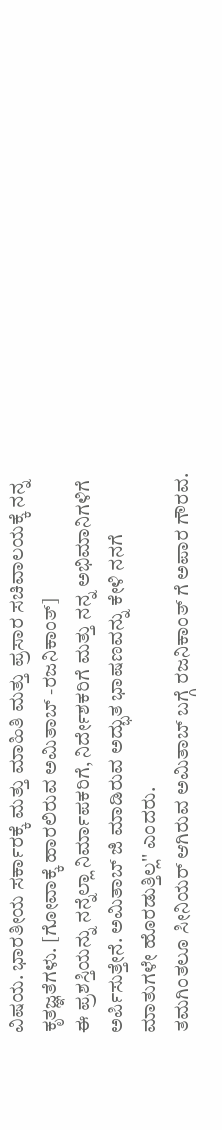ವಿಷಯ. ಭಾರತೀಯ ಸರ್ಕಾರಕ್ಕೆ ಮತ್ತು ಮಾಹಿತಿ ಮತ್ತು ಪ್ರಸಾರ ಸಚಿವಾಲಯಕ್ಕೆ ನನ್ನ ಕೃತಜ್ಞತೆಗಳು. [ಗೋವಾಕ್ಕೆ ಹಾರಲಿರುವ ಅಮಿತಾಬ್ -ರಜನಿಕಾಂತ್]
ಈ ಪ್ರಶಸ್ತಿಯನ್ನು ನನ್ನೆಲ್ಲಾ ನಿರ್ಮಾಪಕರಿಗೆ, ನಿರ್ದೇಶಕರಿಗೆ ಮತ್ತು ನನ್ನ ಅಭಿಮಾನಿಗಳಿಗೆ ಅರ್ಪಿಸುತ್ತೇನೆ. ಅಮಿತಾಬ್ ಜಿ ಮಾಡಿರುವ ಅದ್ಭುತ ಭಾಷಣವನ್ನು ಕೇಳಿ ನನಗೆ ಮಾತುಗಳೇ ಹೊರಡುತ್ತಿಲ್ಲ'' ಎಂದರು.
ತಮಗಿಂತಲೂ ಸೀನಿಯರ್ ಆಗಿರುವ ಅಮಿತಾಬ್ ಬಗ್ಗೆ ರಜನಿಕಾಂತ್ ಗೆ ಅಪಾರ ಗೌರವ.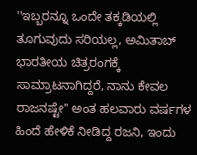''ಇಬ್ಬರನ್ನೂ ಒಂದೇ ತಕ್ಕಡಿಯಲ್ಲಿ ತೂಗುವುದು ಸರಿಯಲ್ಲ, ಅಮಿತಾಬ್ ಭಾರತೀಯ ಚಿತ್ರರಂಗಕ್ಕೆ ಸಾಮ್ರಾಟನಾಗಿದ್ದರೆ, ನಾನು ಕೇವಲ ರಾಜನಷ್ಟೇ'' ಅಂತ ಹಲವಾರು ವರ್ಷಗಳ ಹಿಂದೆ ಹೇಳಿಕೆ ನೀಡಿದ್ದ ರಜನಿ, ಇಂದು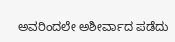ಅವರಿಂದಲೇ ಅಶೀರ್ವಾದ ಪಡೆದು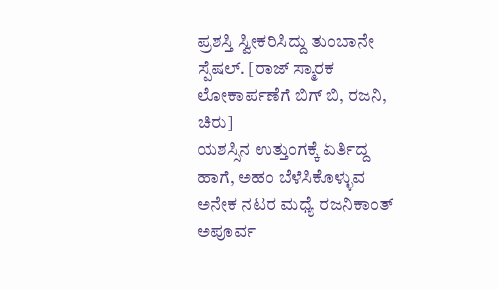ಪ್ರಶಸ್ತಿ ಸ್ವೀಕರಿಸಿದ್ದು ತುಂಬಾನೇ ಸ್ಪೆಷಲ್. [ರಾಜ್ ಸ್ಮಾರಕ ಲೋಕಾರ್ಪಣೆಗೆ ಬಿಗ್ ಬಿ, ರಜನಿ, ಚಿರು]
ಯಶಸ್ಸಿನ ಉತ್ತುಂಗಕ್ಕೆ ಏರ್ತಿದ್ದ ಹಾಗೆ, ಅಹಂ ಬೆಳೆಸಿಕೊಳ್ಳುವ ಅನೇಕ ನಟರ ಮಧ್ಯೆ ರಜನಿಕಾಂತ್ ಅಪೂರ್ವ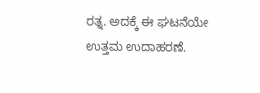ರತ್ನ. ಅದಕ್ಕೆ ಈ ಘಟನೆಯೇ ಉತ್ತಮ ಉದಾಹರಣೆ.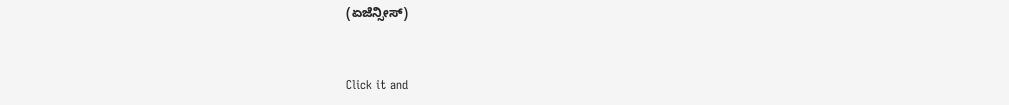(ಏಜೆನ್ಸೀಸ್)


Click it and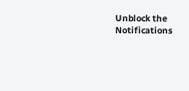Unblock the Notifications